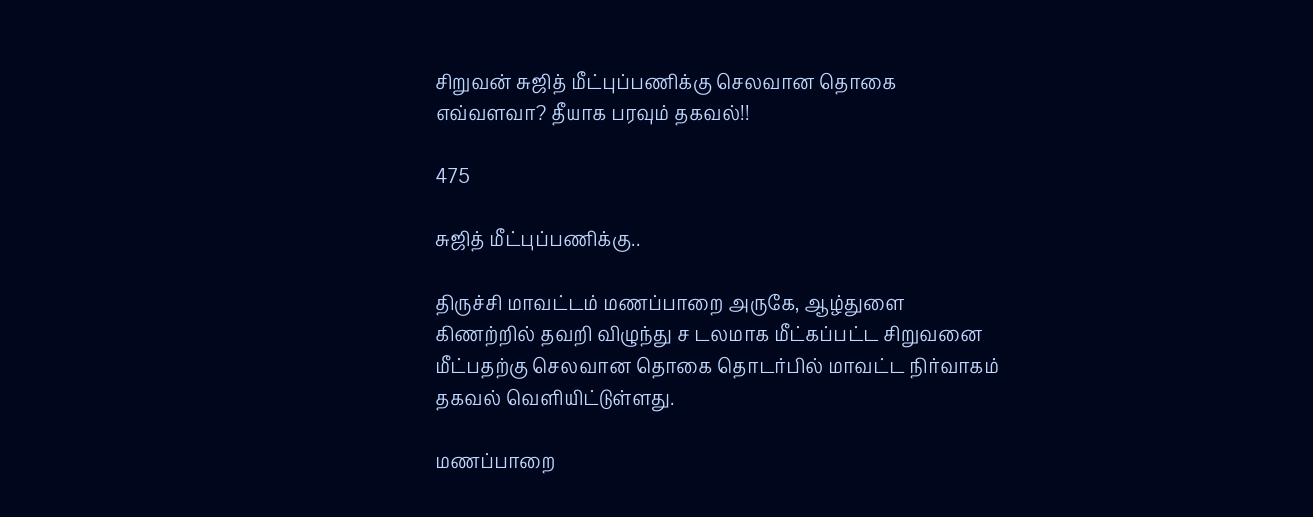சிறுவன் சுஜித் மீட்புப்பணிக்கு செலவான தொகை எவ்வளவா? தீயாக பரவும் தகவல்!!

475

சுஜித் மீட்புப்பணிக்கு..

திருச்சி மாவட்டம் மணப்பாறை அருகே, ஆழ்துளை கிணற்றில் தவறி விழுந்து ச டலமாக மீட்கப்பட்ட சிறுவனை மீட்பதற்கு செலவான தொகை தொடர்பில் மாவட்ட நிர்வாகம் தகவல் வெளியிட்டுள்ளது.

மணப்பாறை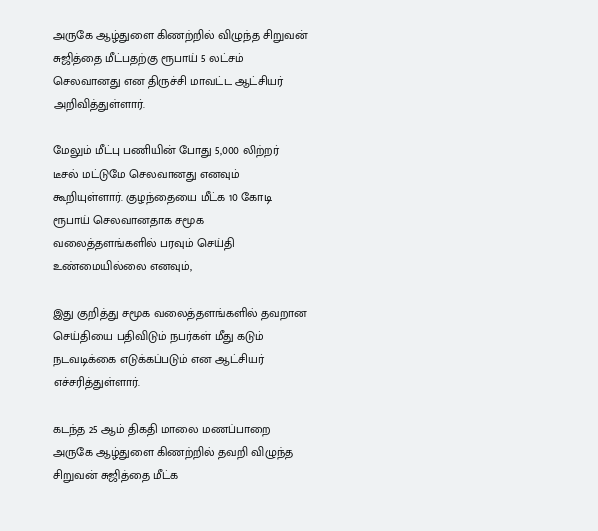அருகே ஆழ்துளை கிணற்றில் விழுந்த சிறுவன் சுஜித்தை மீட்பதற்கு ரூபாய் 5 லட்சம் செலவானது என திருச்சி மாவட்ட ஆட்சியர் அறிவித்துள்ளார்.

மேலும் மீட்பு பணியின் போது 5,000 லிற்றர் டீசல் மட்டுமே செலவானது எனவும் கூறியுள்ளார். குழந்தையை மீட்க 10 கோடி ரூபாய் செலவானதாக சமூக வலைத்தளங்களில் பரவும் செய்தி உண்மையில்லை எனவும்,

இது குறித்து சமூக வலைத்தளங்களில் தவறான செய்தியை பதிவிடும் நபர்கள் மீது கடும் நடவடிக்கை எடுக்கப்படும் என ஆட்சியர் எச்சரித்துள்ளார்.

கடந்த 25 ஆம் திகதி மாலை மணப்பாறை அருகே ஆழ்துளை கிணற்றில் தவறி விழுந்த சிறுவன் சுஜித்தை மீட்க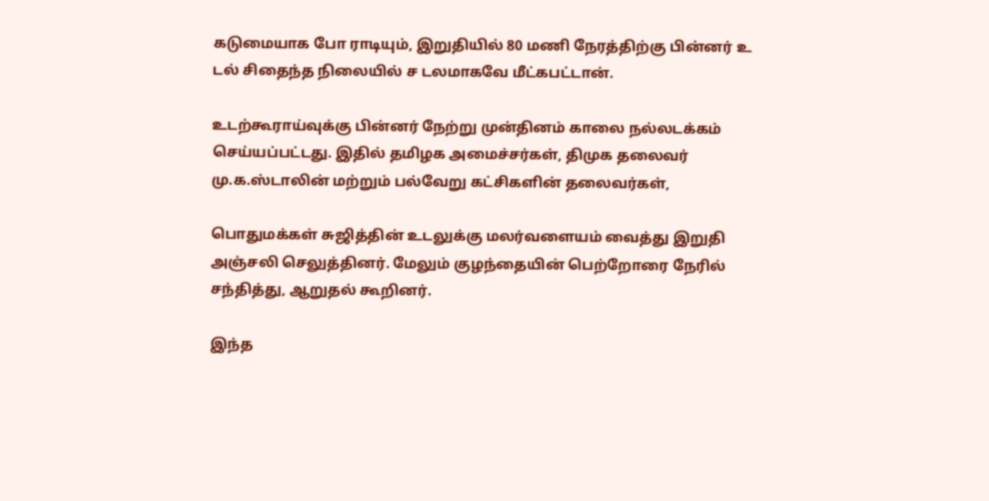கடுமையாக போ ராடியும், இறுதியில் 80 மணி நேரத்திற்கு பின்னர் உ டல் சிதைந்த நிலையில் ச டலமாகவே மீட்கபட்டான்.

உடற்கூராய்வுக்கு பின்னர் நேற்று முன்தினம் காலை நல்லடக்கம் செய்யப்பட்டது. இதில் தமிழக அமைச்சர்கள், திமுக தலைவர் மு.க.ஸ்டாலின் மற்றும் பல்வேறு கட்சிகளின் தலைவர்கள்,

பொதுமக்கள் சுஜித்தின் உடலுக்கு மலர்வளையம் வைத்து இறுதி அஞ்சலி செலுத்தினர். மேலும் குழந்தையின் பெற்றோரை நேரில் சந்தித்து, ஆறுதல் கூறினர்.

இந்த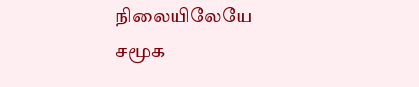நிலையிலேயே சமூக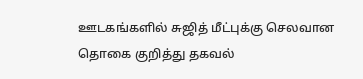ஊடகங்களில் சுஜித் மீட்புக்கு செலவான தொகை குறித்து தகவல்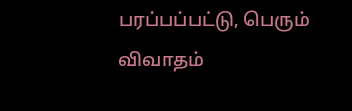பரப்பப்பட்டு, பெரும் விவாதம்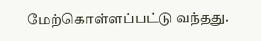மேற்கொள்ளப்பட்டு வந்தது.